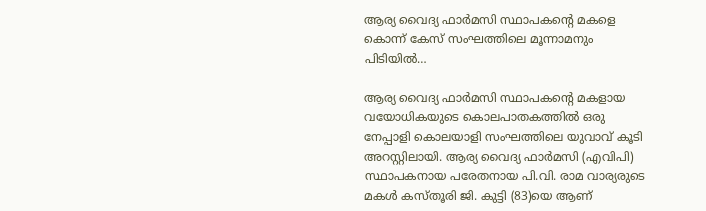ആര്യ വൈദ്യ ഫാർമസി സ്ഥാപകന്‍റെ മകളെ കൊന്ന് കേസ് സംഘത്തിലെ മൂന്നാമനും പിടിയിൽ…

ആര്യ വൈദ്യ ഫാർമസി സ്ഥാപകന്റെ മകളായ വയോധികയുടെ കൊലപാതകത്തിൽ ഒരു നേപ്പാളി കൊലയാളി സംഘത്തിലെ യുവാവ് കൂടി അറസ്റ്റിലായി. ആര്യ വൈദ്യ ഫാർമസി (എവിപി) സ്ഥാപകനായ പരേതനായ പി.വി. രാമ വാര്യരുടെ മകൾ കസ്തൂരി ജി. കുട്ടി (83)യെ ആണ്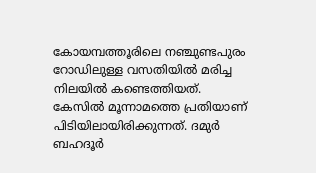കോയമ്പത്തൂരിലെ നഞ്ചുണ്ടപുരം റോഡിലുള്ള വസതിയിൽ മരിച്ച നിലയിൽ കണ്ടെത്തിയത്. കേസിൽ മൂന്നാമത്തെ പ്രതിയാണ് പിടിയിലായിരിക്കുന്നത്. ദമുർ ബഹദൂർ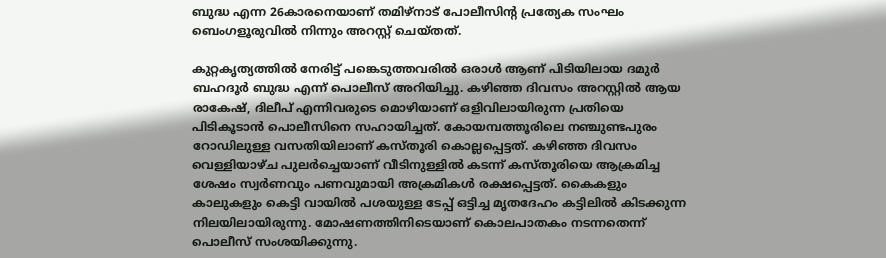ബുദ്ധ എന്ന 26കാരനെയാണ് തമിഴ്നാട് പോലീസിന്റ പ്രത്യേക സംഘം ബെംഗളൂരുവിൽ നിന്നും അറസ്റ്റ് ചെയ്തത്.

കുറ്റകൃത്യത്തിൽ നേരിട്ട് പങ്കെടുത്തവരിൽ ഒരാൾ ആണ് പിടിയിലായ ദമുർ ബഹദൂർ ബുദ്ധ എന്ന് പൊലീസ് അറിയിച്ചു. കഴിഞ്ഞ ദിവസം അറസ്റ്റിൽ ആയ രാകേഷ്, ദിലീപ് എന്നിവരുടെ മൊഴിയാണ് ഒളിവിലായിരുന്ന പ്രതിയെ പിടികൂടാൻ പൊലീസിനെ സഹായിച്ചത്. കോയമ്പത്തൂരിലെ നഞ്ചുണ്ടപുരം റോഡിലുള്ള വസതിയിലാണ് കസ്തൂരി കൊല്ലപ്പെട്ടത്. കഴിഞ്ഞ ദിവസം വെള്ളിയാഴ്ച പുലർച്ചെയാണ് വീടിനുള്ളിൽ കടന്ന് കസ്തൂരിയെ ആക്രമിച്ച ശേഷം സ്വർണവും പണവുമായി അക്രമികൾ രക്ഷപ്പെട്ടത്. കൈകളും കാലുകളും കെട്ടി വായിൽ പശയുള്ള ടേപ്പ് ഒട്ടിച്ച മൃതദേഹം കട്ടിലിൽ കിടക്കുന്ന നിലയിലായിരുന്നു. മോഷണത്തിനിടെയാണ് കൊലപാതകം നടന്നതെന്ന് പൊലീസ് സംശയിക്കുന്നു.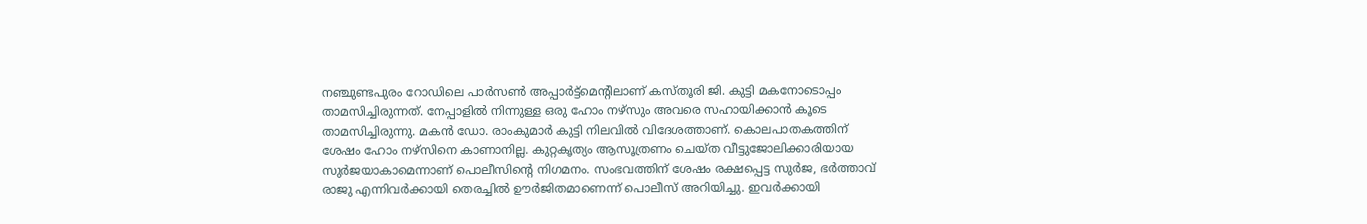നഞ്ചുണ്ടപുരം റോഡിലെ പാർസൺ അപ്പാർട്ട്മെന്റിലാണ് കസ്തൂരി ജി. കുട്ടി മകനോടൊപ്പം താമസിച്ചിരുന്നത്. നേപ്പാളിൽ നിന്നുള്ള ഒരു ഹോം നഴ്‌സും അവരെ സഹായിക്കാൻ കൂടെ താമസിച്ചിരുന്നു. മകൻ ഡോ. രാംകുമാർ കുട്ടി നിലവിൽ വിദേശത്താണ്. കൊലപാതകത്തിന് ശേഷം ഹോം നഴ്‌സിനെ കാണാനില്ല. കുറ്റകൃത്യം ആസൂത്രണം ചെയ്‌ത വീട്ടുജോലിക്കാരിയായ സുർജയാകാമെന്നാണ് പൊലീസിന്‍റെ നിഗമനം. സംഭവത്തിന് ശേഷം രക്ഷപ്പെട്ട സുർജ, ഭർത്താവ് രാജു എന്നിവർക്കായി തെരച്ചിൽ ഊർജിതമാണെന്ന് പൊലീസ് അറിയിച്ചു. ഇവർക്കായി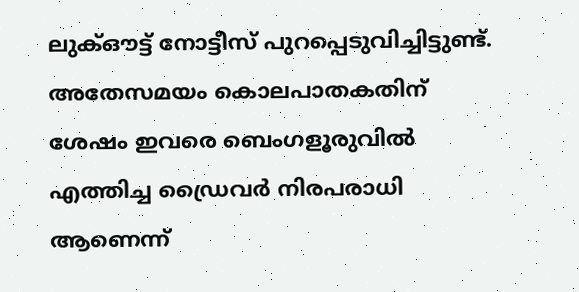ലുക്ഔട്ട് നോട്ടീസ് പുറപ്പെടുവിച്ചിട്ടുണ്ട്. അതേസമയം കൊലപാതകതിന് ശേഷം ഇവരെ ബെംഗളൂരുവിൽ എത്തിച്ച ഡ്രൈവർ നിരപരാധി ആണെന്ന്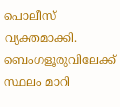പൊലീസ് വ്യക്തമാക്കി. ബെംഗളൂരുവിലേക്ക് സ്ഥലം മാറി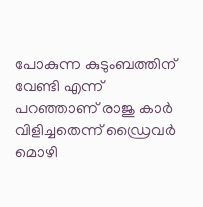പോകുന്ന കുടുംബത്തിന് വേണ്ടി എന്ന് പറഞ്ഞാണ് രാജു കാർ വിളിച്ചതെന്ന് ഡ്രൈവർ മൊഴി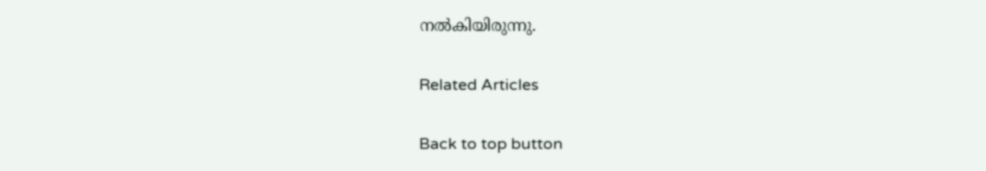നൽകിയിരുന്നു.

Related Articles

Back to top button